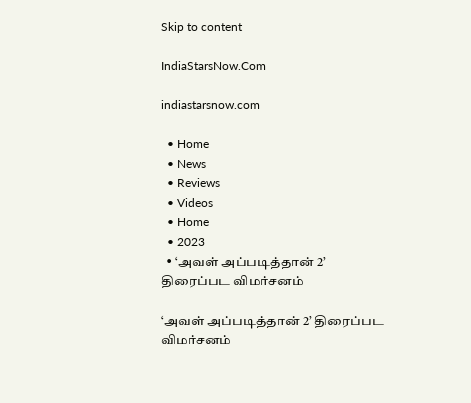Skip to content

IndiaStarsNow.Com

indiastarsnow.com

  • Home
  • News
  • Reviews
  • Videos
  • Home
  • 2023
  • ‘அவள் அப்படித்தான் 2’ திரைப்பட விமர்சனம்

‘அவள் அப்படித்தான் 2’ திரைப்பட விமர்சனம்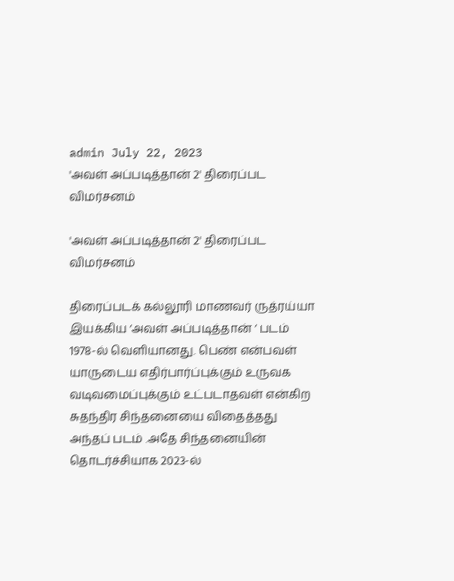admin July 22, 2023
'அவள் அப்படித்தான் 2' திரைப்பட விமர்சனம்

'அவள் அப்படித்தான் 2' திரைப்பட விமர்சனம்

திரைப்படக் கல்லூரி மாணவர் ருத்ரய்யா இயக்கிய ‘அவள் அப்படித்தான் ‘ படம் 1978-ல் வெளியானது. பெண் என்பவள் யாருடைய எதிர்பார்ப்புக்கும் உருவக வடிவமைப்புக்கும் உட்படாதவள் என்கிற சுதந்திர சிந்தனையை விதைத்தது அந்தப் படம் .அதே சிந்தனையின் தொடர்ச்சியாக 2023-ல்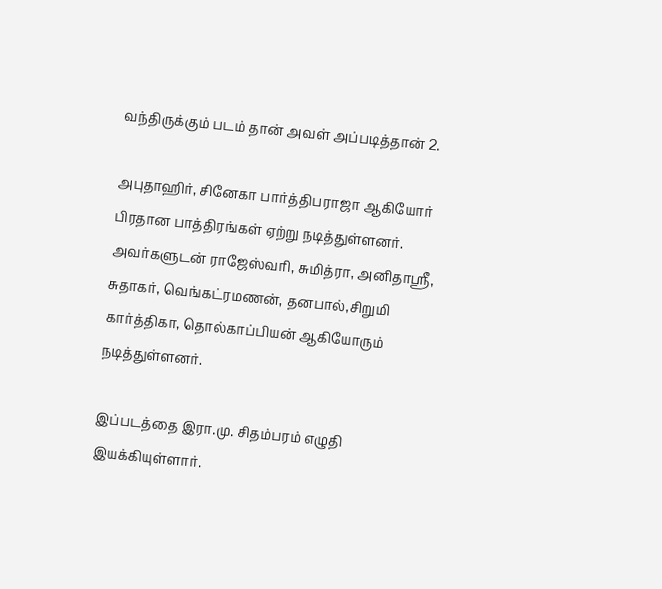வந்திருக்கும் படம் தான் அவள் அப்படித்தான் 2.

அபுதாஹிர், சினேகா பார்த்திபராஜா ஆகியோர் பிரதான பாத்திரங்கள் ஏற்று நடித்துள்ளனர். அவர்களுடன் ராஜேஸ்வரி, சுமித்ரா, அனிதாஸ்ரீ, சுதாகர், வெங்கட்ரமணன், தனபால்,சிறுமி கார்த்திகா, தொல்காப்பியன் ஆகியோரும் நடித்துள்ளனர்.

இப்படத்தை இரா.மு. சிதம்பரம் எழுதி இயக்கியுள்ளார்.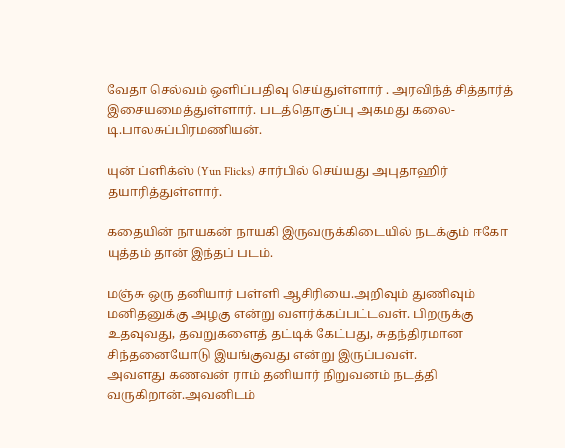வேதா செல்வம் ஒளிப்பதிவு செய்துள்ளார் . அரவிந்த் சித்தார்த் இசையமைத்துள்ளார். படத்தொகுப்பு அகமது கலை- டி.பாலசுப்பிரமணியன்.

யுன் ப்ளிக்ஸ் (Yun Flicks) சார்பில் செய்யது அபுதாஹிர் தயாரித்துள்ளார்.

கதையின் நாயகன் நாயகி இருவருக்கிடையில் நடக்கும் ஈகோ யுத்தம் தான் இந்தப் படம்.

மஞ்சு ஒரு தனியார் பள்ளி ஆசிரியை.அறிவும் துணிவும் மனிதனுக்கு அழகு என்று வளர்க்கப்பட்டவள். பிறருக்கு உதவுவது, தவறுகளைத் தட்டிக் கேட்பது, சுதந்திரமான சிந்தனையோடு இயங்குவது என்று இருப்பவள்.
அவளது கணவன் ராம் தனியார் நிறுவனம் நடத்தி வருகிறான்.அவனிடம்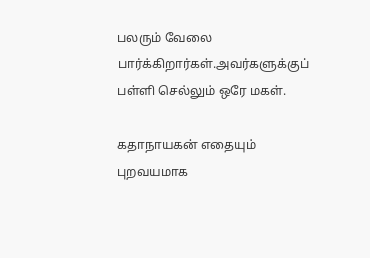பலரும் வேலை பார்க்கிறார்கள்.அவர்களுக்குப் பள்ளி செல்லும் ஒரே மகள்.

கதாநாயகன் எதையும் புறவயமாக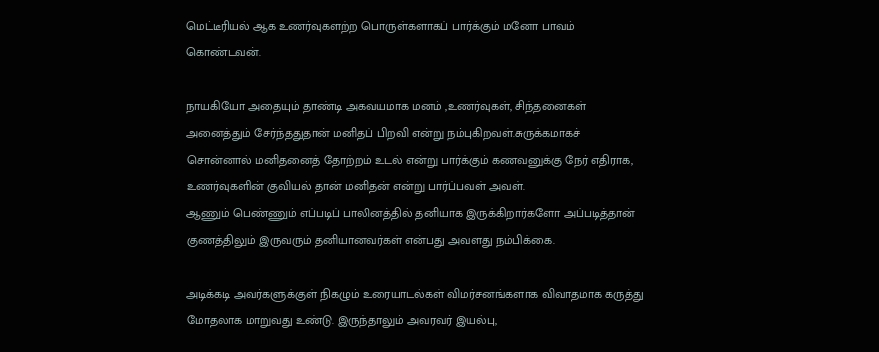மெட்டீரியல் ஆக உணர்வுகளற்ற பொருள்களாகப் பார்க்கும் மனோ பாவம் கொண்டவன்.

நாயகியோ அதையும் தாண்டி அகவயமாக மனம் ,உணர்வுகள், சிந்தனைகள் அனைத்தும் சேர்ந்ததுதான் மனிதப் பிறவி என்று நம்புகிறவள்.சுருக்கமாகச் சொன்னால் மனிதனைத் தோற்றம் உடல் என்று பார்க்கும் கணவனுக்கு நேர் எதிராக, உணர்வுகளின் குவியல் தான் மனிதன் என்று பார்ப்பவள் அவள்.
ஆணும் பெண்ணும் எப்படிப் பாலினத்தில் தனியாக இருக்கிறார்களோ அப்படித்தான் குணத்திலும் இருவரும் தனியானவர்கள் என்பது அவளது நம்பிக்கை.

அடிக்கடி அவர்களுக்குள் நிகழும் உரையாடல்கள் விமர்சனங்களாக விவாதமாக கருத்து மோதலாக மாறுவது உண்டு. இருந்தாலும் அவரவர் இயல்பு,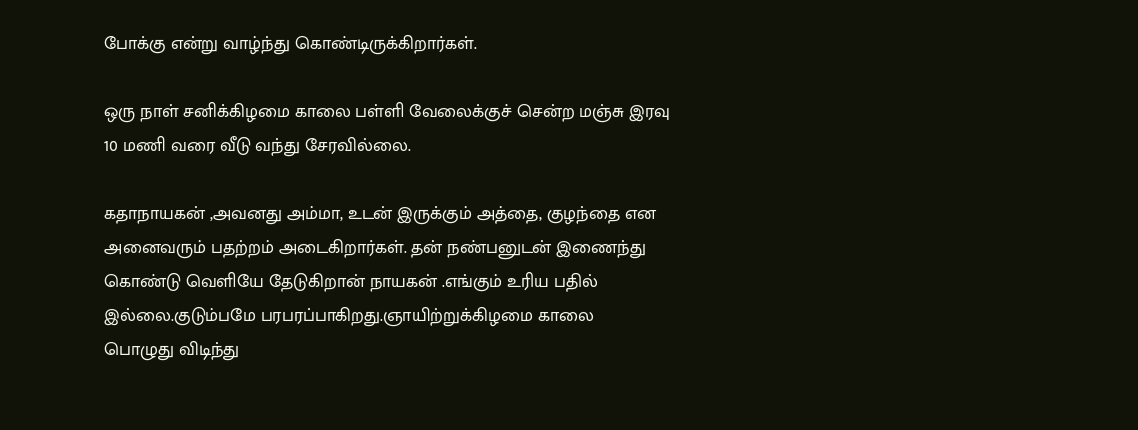போக்கு என்று வாழ்ந்து கொண்டிருக்கிறார்கள்.

ஒரு நாள் சனிக்கிழமை காலை பள்ளி வேலைக்குச் சென்ற மஞ்சு இரவு 10 மணி வரை வீடு வந்து சேரவில்லை.

கதாநாயகன் ,அவனது அம்மா, உடன் இருக்கும் அத்தை, குழந்தை என அனைவரும் பதற்றம் அடைகிறார்கள். தன் நண்பனுடன் இணைந்து கொண்டு வெளியே தேடுகிறான் நாயகன் .எங்கும் உரிய பதில் இல்லை.குடும்பமே பரபரப்பாகிறது.ஞாயிற்றுக்கிழமை காலை
பொழுது விடிந்து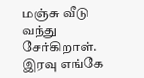மஞ்சு வீடு வந்து சேர்கிறாள். இரவு எங்கே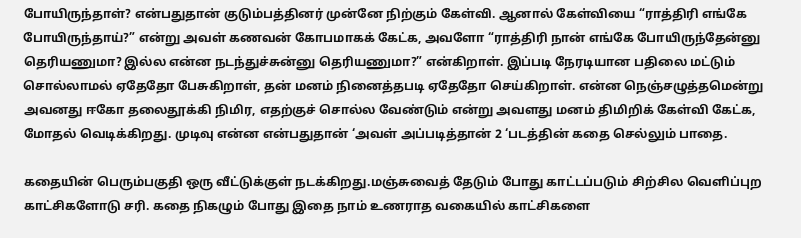போயிருந்தாள்? என்பதுதான் குடும்பத்தினர் முன்னே நிற்கும் கேள்வி. ஆனால் கேள்வியை “ராத்திரி எங்கே போயிருந்தாய்?” என்று அவள் கணவன் கோபமாகக் கேட்க, அவளோ “ராத்திரி நான் எங்கே போயிருந்தேன்னு தெரியணுமா? இல்ல என்ன நடந்துச்சுன்னு தெரியணுமா?” என்கிறாள். இப்படி நேரடியான பதிலை மட்டும் சொல்லாமல் ஏதேதோ பேசுகிறாள், தன் மனம் நினைத்தபடி ஏதேதோ செய்கிறாள். என்ன நெஞ்சழுத்தமென்று அவனது ஈகோ தலைதூக்கி நிமிர, எதற்குச் சொல்ல வேண்டும் என்று அவளது மனம் திமிறிக் கேள்வி கேட்க, மோதல் வெடிக்கிறது. முடிவு என்ன என்பதுதான் ‘அவள் அப்படித்தான் 2 ‘படத்தின் கதை செல்லும் பாதை.

கதையின் பெரும்பகுதி ஒரு வீட்டுக்குள் நடக்கிறது.மஞ்சுவைத் தேடும் போது காட்டப்படும் சிற்சில வெளிப்புற காட்சிகளோடு சரி. கதை நிகழும் போது இதை நாம் உணராத வகையில் காட்சிகளை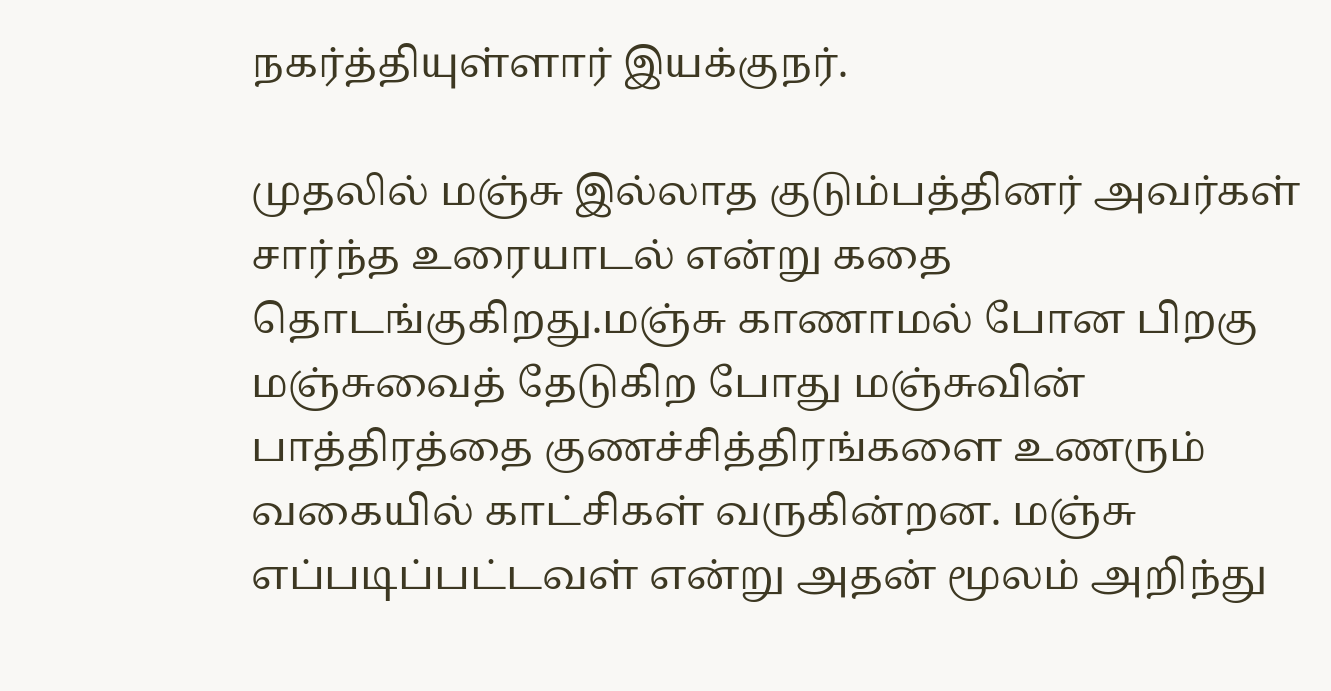நகர்த்தியுள்ளார் இயக்குநர்.

முதலில் மஞ்சு இல்லாத குடும்பத்தினர் அவர்கள் சார்ந்த உரையாடல் என்று கதை தொடங்குகிறது.மஞ்சு காணாமல் போன பிறகு மஞ்சுவைத் தேடுகிற போது மஞ்சுவின் பாத்திரத்தை குணச்சித்திரங்களை உணரும் வகையில் காட்சிகள் வருகின்றன. மஞ்சு எப்படிப்பட்டவள் என்று அதன் மூலம் அறிந்து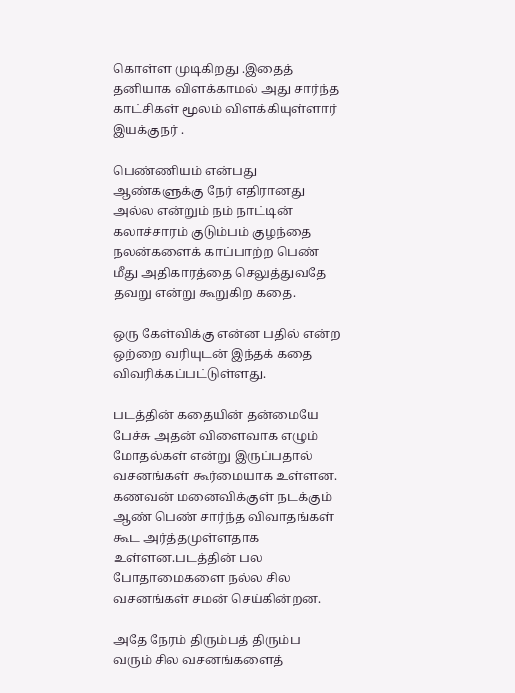கொள்ள முடிகிறது .இதைத் தனியாக விளக்காமல் அது சார்ந்த காட்சிகள் மூலம் விளக்கியுள்ளார் இயக்குநர் .

பெண்ணியம் என்பது ஆண்களுக்கு நேர் எதிரானது அல்ல என்றும் நம் நாட்டின் கலாச்சாரம் குடும்பம் குழந்தை நலன்களைக் காப்பாற்ற பெண் மீது அதிகாரத்தை செலுத்துவதே தவறு என்று கூறுகிற கதை.

ஒரு கேள்விக்கு என்ன பதில் என்ற ஒற்றை வரியுடன் இந்தக் கதை விவரிக்கப்பட்டுள்ளது.

படத்தின் கதையின் தன்மையே பேச்சு அதன் விளைவாக எழும் மோதல்கள் என்று இருப்பதால் வசனங்கள் கூர்மையாக உள்ளன. கணவன் மனைவிக்குள் நடக்கும் ஆண் பெண் சார்ந்த விவாதங்கள் கூட அர்த்தமுள்ளதாக உள்ளன.படத்தின் பல போதாமைகளை நல்ல சில வசனங்கள் சமன் செய்கின்றன.

அதே நேரம் திரும்பத் திரும்ப வரும் சில வசனங்களைத்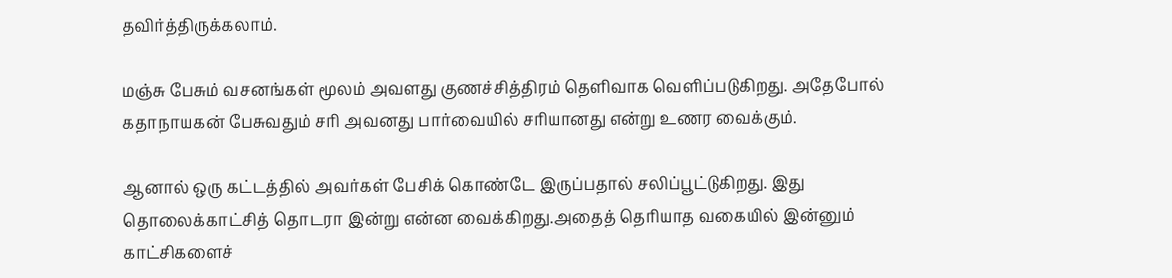தவிர்த்திருக்கலாம்.

மஞ்சு பேசும் வசனங்கள் மூலம் அவளது குணச்சித்திரம் தெளிவாக வெளிப்படுகிறது. அதேபோல் கதாநாயகன் பேசுவதும் சரி அவனது பார்வையில் சரியானது என்று உணர வைக்கும்.

ஆனால் ஒரு கட்டத்தில் அவர்கள் பேசிக் கொண்டே இருப்பதால் சலிப்பூட்டுகிறது. இது தொலைக்காட்சித் தொடரா இன்று என்ன வைக்கிறது.அதைத் தெரியாத வகையில் இன்னும் காட்சிகளைச்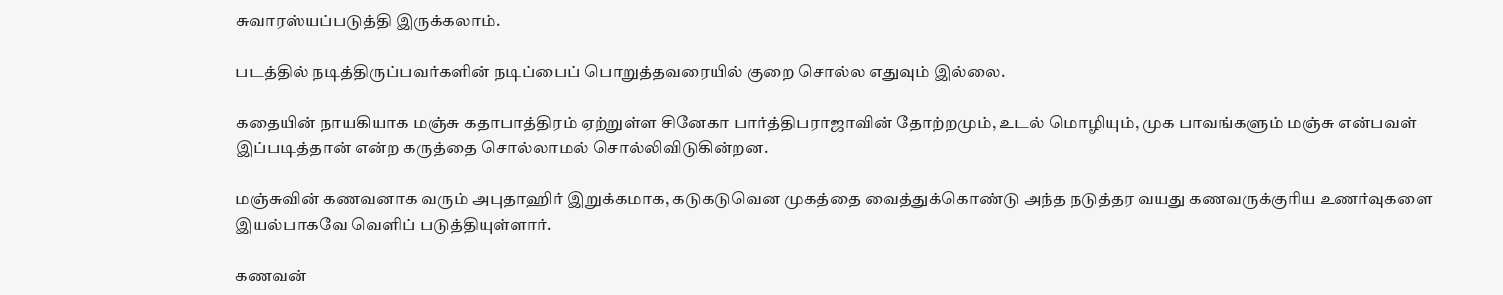சுவாரஸ்யப்படுத்தி இருக்கலாம்.

படத்தில் நடித்திருப்பவர்களின் நடிப்பைப் பொறுத்தவரையில் குறை சொல்ல எதுவும் இல்லை.

கதையின் நாயகியாக மஞ்சு கதாபாத்திரம் ஏற்றுள்ள சினேகா பார்த்திபராஜாவின் தோற்றமும், உடல் மொழியும், முக பாவங்களும் மஞ்சு என்பவள் இப்படித்தான் என்ற கருத்தை சொல்லாமல் சொல்லிவிடுகின்றன.

மஞ்சுவின் கணவனாக வரும் அபுதாஹிர் இறுக்கமாக, கடுகடுவென முகத்தை வைத்துக்கொண்டு அந்த நடுத்தர வயது கணவருக்குரிய உணர்வுகளை இயல்பாகவே வெளிப் படுத்தியுள்ளார்.

கணவன்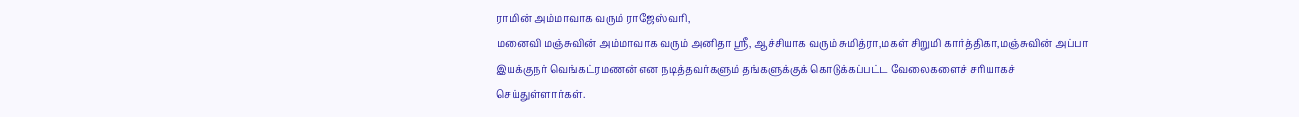ராமின் அம்மாவாக வரும் ராஜேஸ்வரி,
மனைவி மஞ்சுவின் அம்மாவாக வரும் அனிதா ஸ்ரீ, ஆச்சியாக வரும் சுமித்ரா,மகள் சிறுமி கார்த்திகா,மஞ்சுவின் அப்பா இயக்குநர் வெங்கட்ரமணன் என நடித்தவர்களும் தங்களுக்குக் கொடுக்கப்பட்ட வேலைகளைச் சரியாகச் செய்துள்ளார்கள்.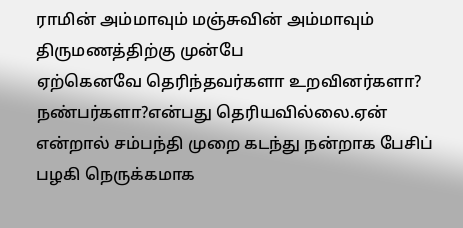ராமின் அம்மாவும் மஞ்சுவின் அம்மாவும் திருமணத்திற்கு முன்பே
ஏற்கெனவே தெரிந்தவர்களா உறவினர்களா? நண்பர்களா?என்பது தெரியவில்லை.ஏன் என்றால் சம்பந்தி முறை கடந்து நன்றாக பேசிப் பழகி நெருக்கமாக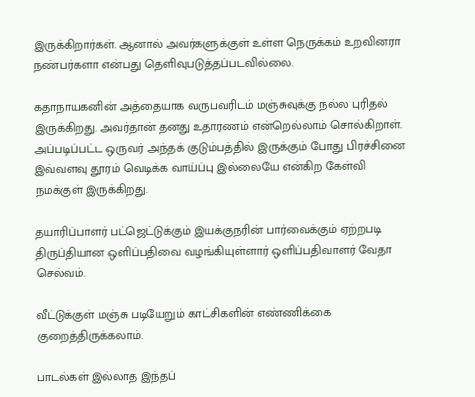இருக்கிறார்கள். ஆனால் அவர்களுக்குள் உள்ள நெருக்கம் உறவினரா நண்பர்களா என்பது தெளிவுபடுத்தப்படவில்லை.

கதாநாயகனின் அத்தையாக வருபவரிடம் மஞ்சுவுக்கு நல்ல புரிதல் இருக்கிறது. அவர்தான் தனது உதாரணம் என்றெல்லாம் சொல்கிறாள்.
அப்படிப்பட்ட ஒருவர் அந்தக் குடும்பத்தில் இருக்கும் போது பிரச்சினை இவ்வளவு தூரம் வெடிக்க வாய்ப்பு இல்லையே என்கிற கேள்வி நமக்குள் இருக்கிறது.

தயாரிப்பாளர் பட்ஜெட்டுக்கும் இயக்குநரின் பார்வைக்கும் ஏற்றபடி திருப்தியான ஒளிப்பதிவை வழங்கியுள்ளார் ஒளிப்பதிவாளர் வேதா செல்வம்.

வீட்டுக்குள் மஞ்சு படியேறும் காட்சிகளின் எண்ணிக்கை குறைத்திருக்கலாம்.

பாடல்கள் இல்லாத இந்தப்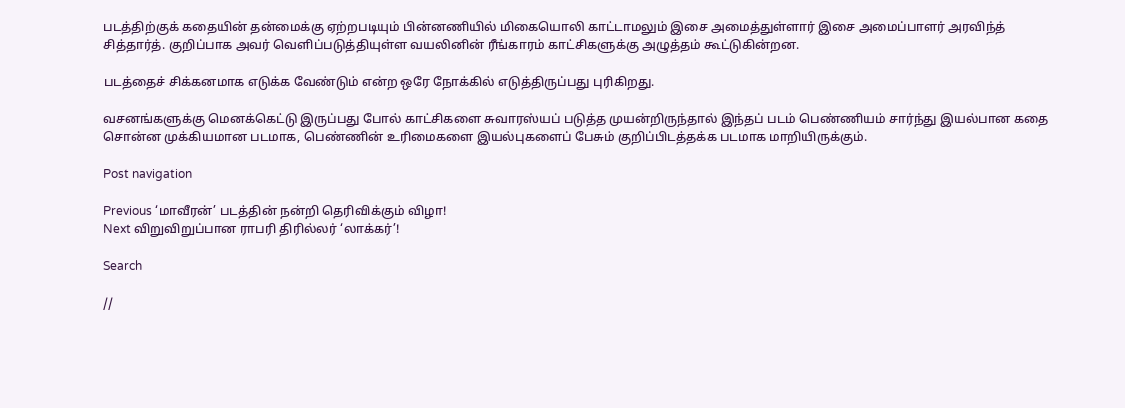படத்திற்குக் கதையின் தன்மைக்கு ஏற்றபடியும் பின்னணியில் மிகையொலி காட்டாமலும் இசை அமைத்துள்ளார் இசை அமைப்பாளர் அரவிந்த் சித்தார்த். குறிப்பாக அவர் வெளிப்படுத்தியுள்ள வயலினின் ரீங்காரம் காட்சிகளுக்கு அழுத்தம் கூட்டுகின்றன.

படத்தைச் சிக்கனமாக எடுக்க வேண்டும் என்ற ஒரே நோக்கில் எடுத்திருப்பது புரிகிறது.

வசனங்களுக்கு மெனக்கெட்டு இருப்பது போல் காட்சிகளை சுவாரஸ்யப் படுத்த முயன்றிருந்தால் இந்தப் படம் பெண்ணியம் சார்ந்து இயல்பான கதை சொன்ன முக்கியமான படமாக, பெண்ணின் உரிமைகளை இயல்புகளைப் பேசும் குறிப்பிடத்தக்க படமாக மாறியிருக்கும்.

Post navigation

Previous ‘மாவீரன்’ படத்தின் நன்றி தெரிவிக்கும் விழா!
Next விறுவிறுப்பான ராபரி திரில்லர் ‘லாக்கர்’!

Search

//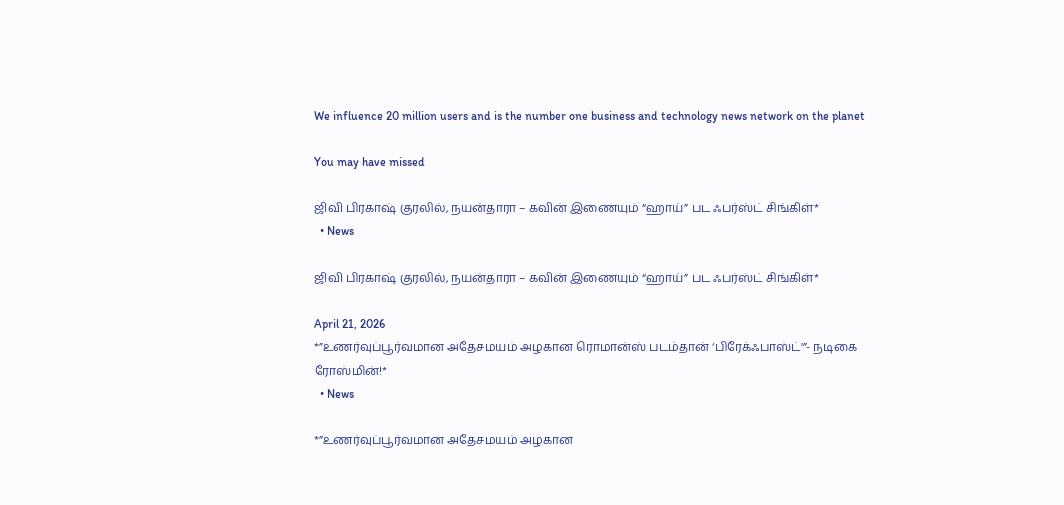We influence 20 million users and is the number one business and technology news network on the planet

You may have missed

ஜிவி பிரகாஷ் குரலில், நயன்தாரா – கவின் இணையும் “ஹாய்” பட ஃபர்ஸ்ட் சிங்கிள்*
  • News

ஜிவி பிரகாஷ் குரலில், நயன்தாரா – கவின் இணையும் “ஹாய்” பட ஃபர்ஸ்ட் சிங்கிள்*

April 21, 2026
*”உணர்வுப்பூர்வமான அதேசமயம் அழகான ரொமான்ஸ் படம்தான் ‘பிரேக்ஃபாஸ்ட்'”- நடிகை ரோஸ்மின்!*
  • News

*”உணர்வுப்பூர்வமான அதேசமயம் அழகான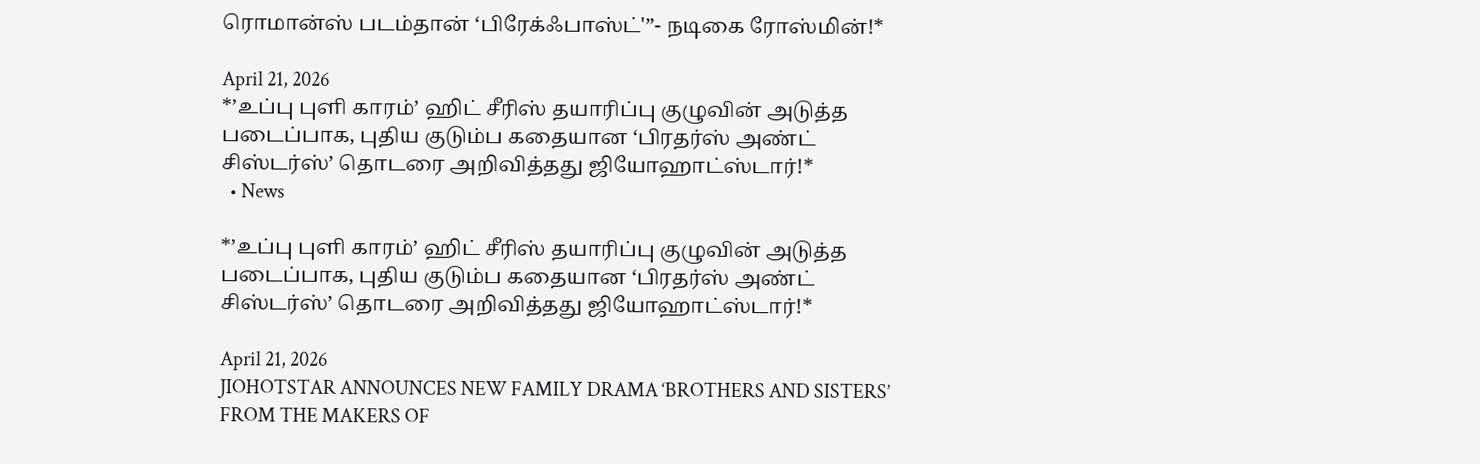ரொமான்ஸ் படம்தான் ‘பிரேக்ஃபாஸ்ட்'”- நடிகை ரோஸ்மின்!*

April 21, 2026
*’உப்பு புளி காரம்’ ஹிட் சீரிஸ் தயாரிப்பு குழுவின் அடுத்த படைப்பாக, புதிய குடும்ப கதையான ‘பிரதர்ஸ் அண்ட் சிஸ்டர்ஸ்’ தொடரை அறிவித்தது ஜியோஹாட்ஸ்டார்!*
  • News

*’உப்பு புளி காரம்’ ஹிட் சீரிஸ் தயாரிப்பு குழுவின் அடுத்த படைப்பாக, புதிய குடும்ப கதையான ‘பிரதர்ஸ் அண்ட் சிஸ்டர்ஸ்’ தொடரை அறிவித்தது ஜியோஹாட்ஸ்டார்!*

April 21, 2026
JIOHOTSTAR ANNOUNCES NEW FAMILY DRAMA ‘BROTHERS AND SISTERS’ FROM THE MAKERS OF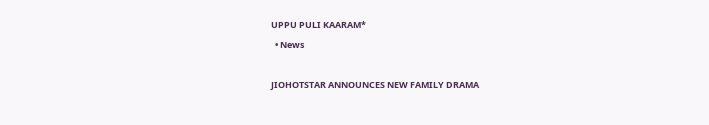UPPU PULI KAARAM*
  • News

JIOHOTSTAR ANNOUNCES NEW FAMILY DRAMA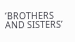‘BROTHERS AND SISTERS’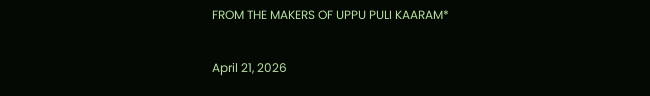FROM THE MAKERS OF UPPU PULI KAARAM*

April 21, 2026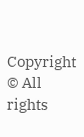Copyright © All rights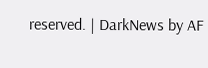reserved. | DarkNews by AF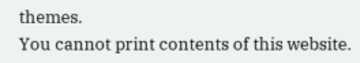themes.
You cannot print contents of this website.